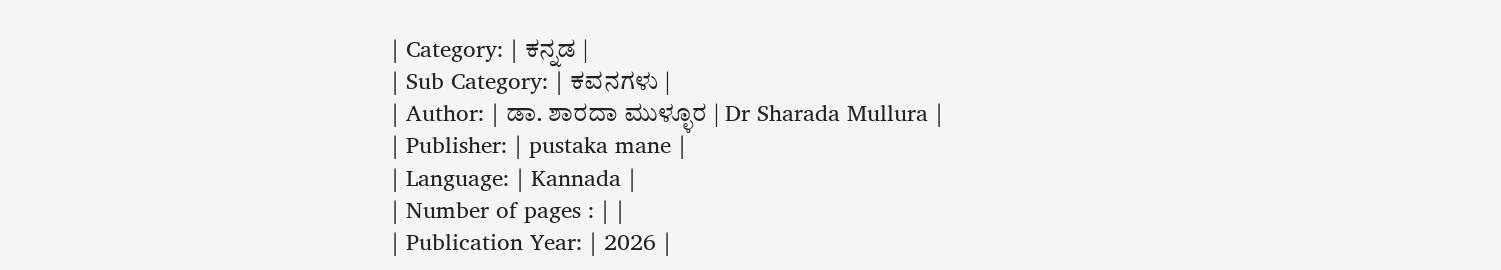| Category: | ಕನ್ನಡ |
| Sub Category: | ಕವನಗಳು |
| Author: | ಡಾ. ಶಾರದಾ ಮುಳ್ಳೂರ | Dr Sharada Mullura |
| Publisher: | pustaka mane |
| Language: | Kannada |
| Number of pages : | |
| Publication Year: | 2026 |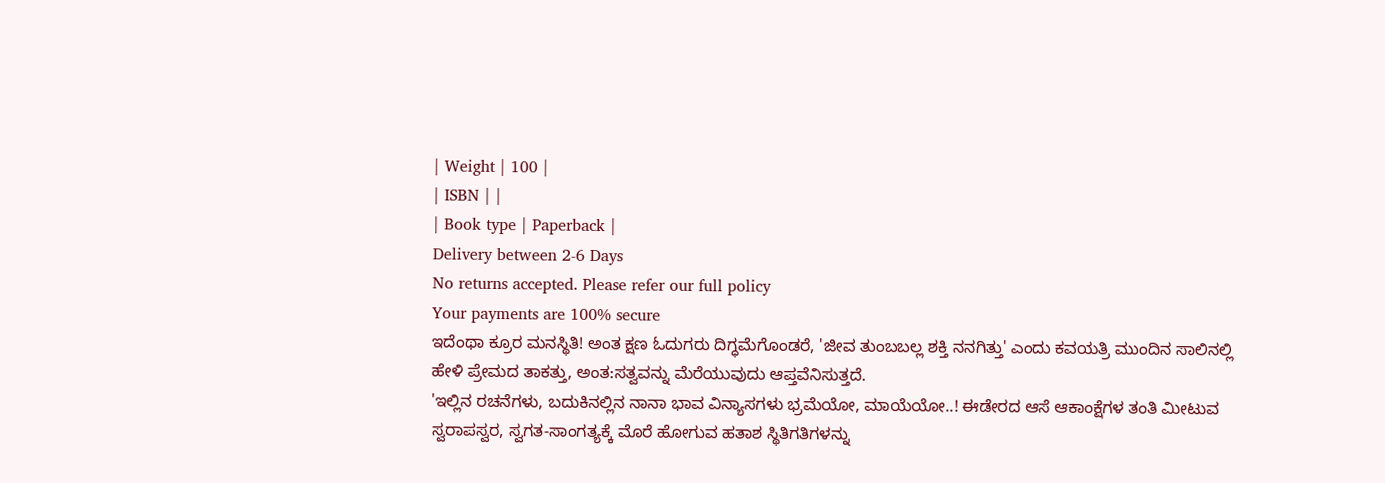| Weight | 100 |
| ISBN | |
| Book type | Paperback |
Delivery between 2-6 Days
No returns accepted. Please refer our full policy
Your payments are 100% secure
ಇದೆಂಥಾ ಕ್ರೂರ ಮನಸ್ಥಿತಿ! ಅಂತ ಕ್ಷಣ ಓದುಗರು ದಿಗ್ಧಮೆಗೊಂಡರೆ, 'ಜೀವ ತುಂಬಬಲ್ಲ ಶಕ್ತಿ ನನಗಿತ್ತು' ಎಂದು ಕವಯತ್ರಿ ಮುಂದಿನ ಸಾಲಿನಲ್ಲಿ ಹೇಳಿ ಪ್ರೇಮದ ತಾಕತ್ತು, ಅಂತ:ಸತ್ವವನ್ನು ಮೆರೆಯುವುದು ಆಪ್ತವೆನಿಸುತ್ತದೆ.
'ಇಲ್ಲಿನ ರಚನೆಗಳು, ಬದುಕಿನಲ್ಲಿನ ನಾನಾ ಭಾವ ವಿನ್ಯಾಸಗಳು ಭ್ರಮೆಯೋ, ಮಾಯೆಯೋ..! ಈಡೇರದ ಆಸೆ ಆಕಾಂಕ್ಷೆಗಳ ತಂತಿ ಮೀಟುವ ಸ್ವರಾಪಸ್ವರ, ಸ್ವಗತ-ಸಾಂಗತ್ಯಕ್ಕೆ ಮೊರೆ ಹೋಗುವ ಹತಾಶ ಸ್ಥಿತಿಗತಿಗಳನ್ನು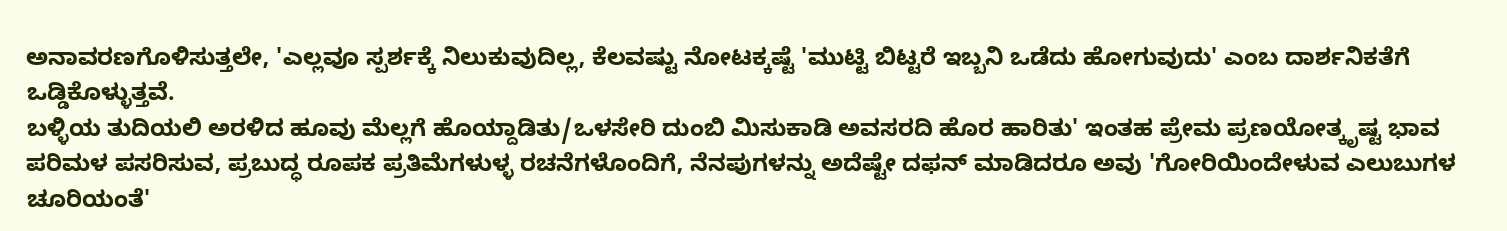ಅನಾವರಣಗೊಳಿಸುತ್ತಲೇ, 'ಎಲ್ಲವೂ ಸ್ಪರ್ಶಕ್ಕೆ ನಿಲುಕುವುದಿಲ್ಲ, ಕೆಲವಷ್ಟು ನೋಟಕ್ಕಷ್ಟೆ 'ಮುಟ್ಟಿ ಬಿಟ್ಟರೆ ಇಬ್ಬನಿ ಒಡೆದು ಹೋಗುವುದು' ಎಂಬ ದಾರ್ಶನಿಕತೆಗೆ ಒಡ್ಡಿಕೊಳ್ಳುತ್ತವೆ.
ಬಳ್ಳಿಯ ತುದಿಯಲಿ ಅರಳಿದ ಹೂವು ಮೆಲ್ಲಗೆ ಹೊಯ್ದಾಡಿತು/ಒಳಸೇರಿ ದುಂಬಿ ಮಿಸುಕಾಡಿ ಅವಸರದಿ ಹೊರ ಹಾರಿತು' ಇಂತಹ ಪ್ರೇಮ ಪ್ರಣಯೋತ್ಕೃಷ್ಟ ಭಾವ ಪರಿಮಳ ಪಸರಿಸುವ, ಪ್ರಬುದ್ಧ ರೂಪಕ ಪ್ರತಿಮೆಗಳುಳ್ಳ ರಚನೆಗಳೊಂದಿಗೆ, ನೆನಪುಗಳನ್ನು ಅದೆಷ್ಟೇ ದಫನ್ ಮಾಡಿದರೂ ಅವು 'ಗೋರಿಯಿಂದೇಳುವ ಎಲುಬುಗಳ ಚೂರಿಯಂತೆ'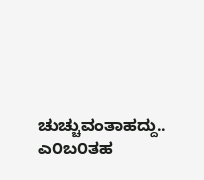ಚುಚ್ಚುವಂತಾಹದ್ದು.. ಎ೦ಬ೦ತಹ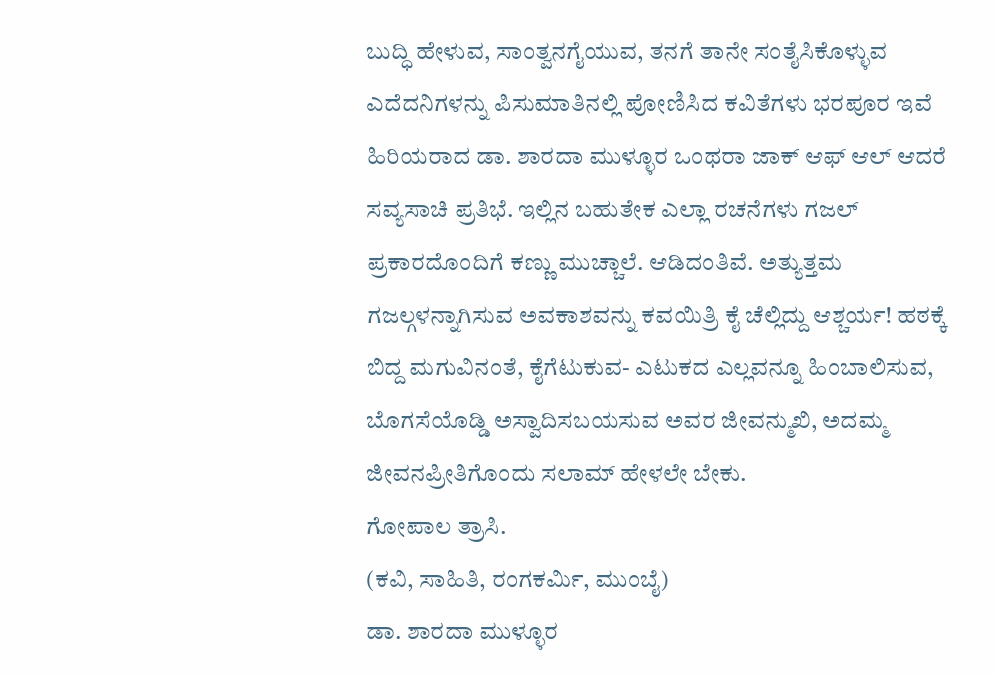ಬುದ್ಧಿ ಹೇಳುವ, ಸಾಂತ್ವನಗೈಯುವ, ತನಗೆ ತಾನೇ ಸಂತೈಸಿಕೊಳ್ಳುವ ಎದೆದನಿಗಳನ್ನು ಪಿಸುಮಾತಿನಲ್ಲಿ ಪೋಣಿಸಿದ ಕವಿತೆಗಳು ಭರಪೂರ ಇವೆ
ಹಿರಿಯರಾದ ಡಾ. ಶಾರದಾ ಮುಳ್ಳೂರ ಒಂಥರಾ ಜಾಕ್ ಆಫ್ ಆಲ್ ಆದರೆ ಸವ್ಯಸಾಚಿ ಪ್ರತಿಭೆ. ಇಲ್ಲಿನ ಬಹುತೇಕ ಎಲ್ಲಾ ರಚನೆಗಳು ಗಜಲ್ ಪ್ರಕಾರದೊಂದಿಗೆ ಕಣ್ಣು ಮುಚ್ಚಾಲೆ. ಆಡಿದಂತಿವೆ. ಅತ್ಯುತ್ತಮ ಗಜಲ್ಗಳನ್ನಾಗಿಸುವ ಅವಕಾಶವನ್ನು ಕವಯಿತ್ರಿ ಕೈ ಚೆಲ್ಲಿದ್ದು ಆಶ್ಚರ್ಯ! ಹಠಕ್ಕೆ ಬಿದ್ದ ಮಗುವಿನಂತೆ, ಕೈಗೆಟುಕುವ- ಎಟುಕದ ಎಲ್ಲವನ್ನೂ ಹಿಂಬಾಲಿಸುವ, ಬೊಗಸೆಯೊಡ್ಡಿ ಅಸ್ವಾದಿಸಬಯಸುವ ಅವರ ಜೀವನ್ಮುಖಿ, ಅದಮ್ಮ ಜೀವನಪ್ರೀತಿಗೊಂದು ಸಲಾಮ್ ಹೇಳಲೇ ಬೇಕು.
ಗೋಪಾಲ ತ್ರಾಸಿ.
(ಕವಿ, ಸಾಹಿತಿ, ರಂಗಕರ್ಮಿ, ಮುಂಬೈ)
ಡಾ. ಶಾರದಾ ಮುಳ್ಳೂರ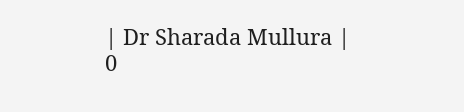| Dr Sharada Mullura |
0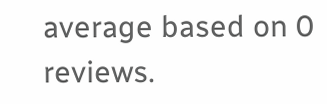average based on 0 reviews.